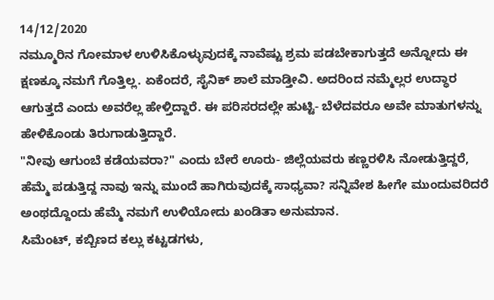14/12/2020
ನಮ್ಮೂರಿನ ಗೋಮಾಳ ಉಳಿಸಿಕೊಳ್ಳುವುದಕ್ಕೆ ನಾವೆಷ್ಟು ಶ್ರಮ ಪಡಬೇಕಾಗುತ್ತದೆ ಅನ್ನೋದು ಈ ಕ್ಷಣಕ್ಕೂ ನಮಗೆ ಗೊತ್ತಿಲ್ಲ. ಏಕೆಂದರೆ, ಸೈನಿಕ್ ಶಾಲೆ ಮಾಡ್ತೀವಿ. ಅದರಿಂದ ನಮ್ಮೆಲ್ಲರ ಉದ್ಧಾರ ಆಗುತ್ತದೆ ಎಂದು ಅವರೆಲ್ಲ ಹೇಳ್ತಿದ್ದಾರೆ. ಈ ಪರಿಸರದಲ್ಲೇ ಹುಟ್ಟಿ- ಬೆಳೆದವರೂ ಅವೇ ಮಾತುಗಳನ್ನು ಹೇಳಿಕೊಂಡು ತಿರುಗಾಡುತ್ತಿದ್ದಾರೆ.
"ನೀವು ಆಗುಂಬೆ ಕಡೆಯವರಾ?" ಎಂದು ಬೇರೆ ಊರು- ಜಿಲ್ಲೆಯವರು ಕಣ್ಣರಳಿಸಿ ನೋಡುತ್ತಿದ್ದರೆ, ಹೆಮ್ಮೆ ಪಡುತ್ತಿದ್ದ ನಾವು ಇನ್ನು ಮುಂದೆ ಹಾಗಿರುವುದಕ್ಕೆ ಸಾಧ್ಯವಾ? ಸನ್ನಿವೇಶ ಹೀಗೇ ಮುಂದುವರಿದರೆ ಅಂಥದ್ದೊಂದು ಹೆಮ್ಮೆ ನಮಗೆ ಉಳಿಯೋದು ಖಂಡಿತಾ ಅನುಮಾನ.
ಸಿಮೆಂಟ್, ಕಬ್ಬಿಣದ ಕಲ್ಲು ಕಟ್ಟಡಗಳು,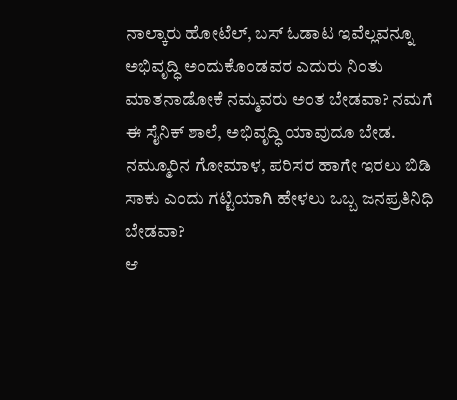ನಾಲ್ಕಾರು ಹೋಟೆಲ್, ಬಸ್ ಓಡಾಟ ಇವೆಲ್ಲವನ್ನೂ ಅಭಿವೃದ್ಧಿ ಅಂದುಕೊಂಡವರ ಎದುರು ನಿಂತು ಮಾತನಾಡೋಕೆ ನಮ್ಮವರು ಅಂತ ಬೇಡವಾ? ನಮಗೆ ಈ ಸೈನಿಕ್ ಶಾಲೆ, ಅಭಿವೃದ್ಧಿ ಯಾವುದೂ ಬೇಡ. ನಮ್ಮೂರಿನ ಗೋಮಾಳ, ಪರಿಸರ ಹಾಗೇ ಇರಲು ಬಿಡಿ ಸಾಕು ಎಂದು ಗಟ್ಟಿಯಾಗಿ ಹೇಳಲು ಒಬ್ಬ ಜನಪ್ರತಿನಿಧಿ ಬೇಡವಾ?
ಆ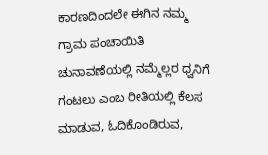ಕಾರಣದಿಂದಲೇ ಈಗಿನ ನಮ್ಮ ಗ್ರಾಮ ಪಂಚಾಯಿತಿ ಚುನಾವಣೆಯಲ್ಲಿ ನಮ್ಮೆಲ್ಲರ ಧ್ವನಿಗೆ ಗಂಟಲು ಎಂಬ ರೀತಿಯಲ್ಲಿ ಕೆಲಸ ಮಾಡುವ, ಓದಿಕೊಂಡಿರುವ,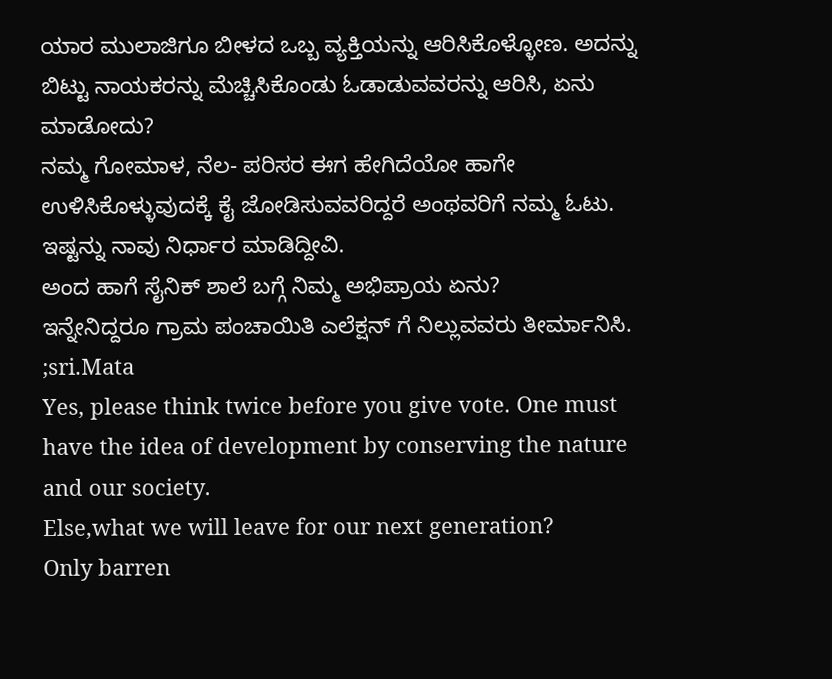ಯಾರ ಮುಲಾಜಿಗೂ ಬೀಳದ ಒಬ್ಬ ವ್ಯಕ್ತಿಯನ್ನು ಆರಿಸಿಕೊಳ್ಳೋಣ. ಅದನ್ನು ಬಿಟ್ಟು ನಾಯಕರನ್ನು ಮೆಚ್ಚಿಸಿಕೊಂಡು ಓಡಾಡುವವರನ್ನು ಆರಿಸಿ, ಏನು ಮಾಡೋದು?
ನಮ್ಮ ಗೋಮಾಳ, ನೆಲ- ಪರಿಸರ ಈಗ ಹೇಗಿದೆಯೋ ಹಾಗೇ ಉಳಿಸಿಕೊಳ್ಳುವುದಕ್ಕೆ ಕೈ ಜೋಡಿಸುವವರಿದ್ದರೆ ಅಂಥವರಿಗೆ ನಮ್ಮ ಓಟು. ಇಷ್ಟನ್ನು ನಾವು ನಿರ್ಧಾರ ಮಾಡಿದ್ದೀವಿ.
ಅಂದ ಹಾಗೆ ಸೈನಿಕ್ ಶಾಲೆ ಬಗ್ಗೆ ನಿಮ್ಮ ಅಭಿಪ್ರಾಯ ಏನು?
ಇನ್ನೇನಿದ್ದರೂ ಗ್ರಾಮ ಪಂಚಾಯಿತಿ ಎಲೆಕ್ಷನ್ ಗೆ ನಿಲ್ಲುವವರು ತೀರ್ಮಾನಿಸಿ.
;sri.Mata
Yes, please think twice before you give vote. One must have the idea of development by conserving the nature and our society.
Else,what we will leave for our next generation?
Only barren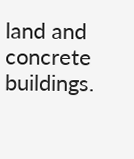land and concrete buildings.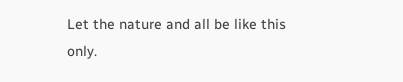Let the nature and all be like this only.